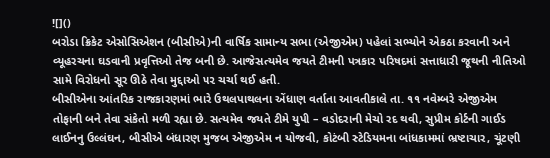![]()
બરોડા ક્રિકેટ એસોસિએશન (બીસીએ)ની વાર્ષિક સામાન્ય સભા (એજીએમ) પહેલાં સભ્યોને એકઠા કરવાની અને વ્યૂહરચના ઘડવાની પ્રવૃત્તિઓ તેજ બની છે. આજેસત્યમેવ જયતે ટીમની પત્રકાર પરિષદમાં સત્તાધારી જૂથની નીતિઓ સામે વિરોધનો સૂર ઊઠે તેવા મુદ્દાઓ ૫૨ ચર્ચા થઈ હતી.
બીસીએના આંતરિક રાજકારણમાં ભારે ઉથલપાથલના એંધાણ વર્તાતા આવતીકાલે તા. ૧૧ નવેમ્બરે એજીએમ તોફાની બને તેવા સંકેતો મળી રહ્યા છે. સત્યમેવ જયતે ટીમે યુપી – વડોદરાની મેચો રદ થવી, સુપ્રીમ કોર્ટની ગાઈડ લાઈનનુ ઉલ્લંઘન, બીસીએ બંધારણ મુજબ એજીએમ ન યોજવી, કોટંબી સ્ટેડિયમના બાંધકામમાં ભ્રષ્ટાચાર, ચૂંટણી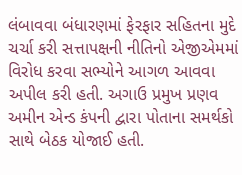લંબાવવા બંધારણમાં ફેરફાર સહિતના મુદે ચર્ચા કરી સત્તાપક્ષની નીતિનો એજીએમમાં વિરોધ કરવા સભ્યોને આગળ આવવા અપીલ કરી હતી. અગાઉ પ્રમુખ પ્રણવ અમીન એન્ડ કંપની દ્વારા પોતાના સમર્થકો સાથે બેઠક યોજાઈ હતી.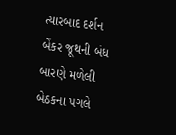ત્યારબાદ દર્શન બેંકર જૂથની બંધ બારણે મળેલી બેઠકના પગલે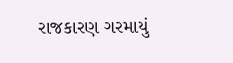રાજકારણ ગરમાયું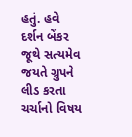હતું. હવે દર્શન બેંકર જૂથે સત્યમેવ જયતે ગ્રુપને લીડ કરતા ચર્ચાનો વિષય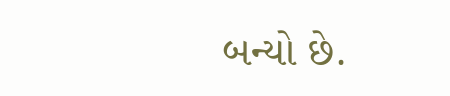બન્યો છે.